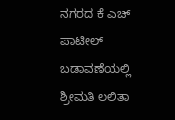ನಗರದ ಕೆ ಎಚ್ ಪಾಟೀಲ್ ಬಡಾವಣೆಯಲ್ಲಿ ಶ್ರೀಮತಿ ಲಲಿತಾ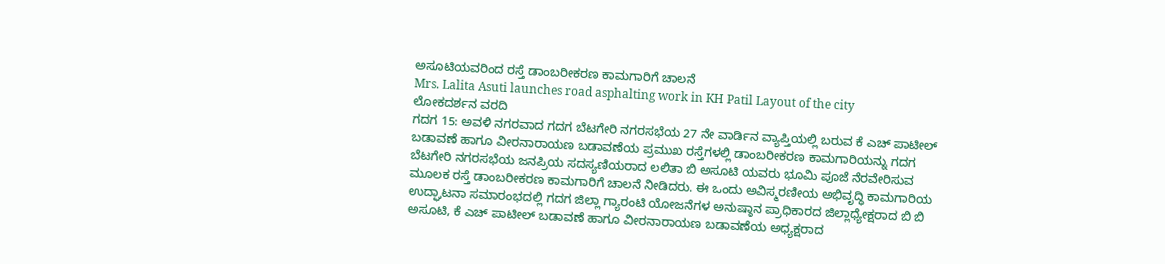ಅಸೂಟಿಯವರಿಂದ ರಸ್ತೆ ಡಾಂಬರೀಕರಣ ಕಾಮಗಾರಿಗೆ ಚಾಲನೆ
Mrs. Lalita Asuti launches road asphalting work in KH Patil Layout of the city
ಲೋಕದರ್ಶನ ವರದಿ
ಗದಗ 15: ಅವಳಿ ನಗರವಾದ ಗದಗ ಬೆಟಗೇರಿ ನಗರಸಭೆಯ 27 ನೇ ವಾರ್ಡಿನ ವ್ಯಾಪ್ತಿಯಲ್ಲಿ ಬರುವ ಕೆ ಎಚ್ ಪಾಟೀಲ್ ಬಡಾವಣೆ ಹಾಗೂ ವೀರನಾರಾಯಣ ಬಡಾವಣೆಯ ಪ್ರಮುಖ ರಸ್ತೆಗಳಲ್ಲಿ ಡಾಂಬರೀಕರಣ ಕಾಮಗಾರಿಯನ್ನು ಗದಗ ಬೆಟಗೇರಿ ನಗರಸಭೆಯ ಜನಪ್ರಿಯ ಸದಸ್ಯಣಿಯರಾದ ಲಲಿತಾ ಬಿ ಅಸೂಟಿ ಯವರು ಭೂಮಿ ಪೂಜೆ ನೆರವೇರಿಸುವ ಮೂಲಕ ರಸ್ತೆ ಡಾಂಬರೀಕರಣ ಕಾಮಗಾರಿಗೆ ಚಾಲನೆ ನೀಡಿದರು. ಈ ಒಂದು ಅವಿಸ್ಮರಣೀಯ ಅಭಿವೃದ್ಧಿ ಕಾಮಗಾರಿಯ ಉದ್ಘಾಟನಾ ಸಮಾರಂಭದಲ್ಲಿ ಗದಗ ಜಿಲ್ಲಾ ಗ್ಯಾರಂಟಿ ಯೋಜನೆಗಳ ಅನುಷ್ಠಾನ ಪ್ರಾಧಿಕಾರದ ಜಿಲ್ಲಾಧ್ಯೇಕ್ಷರಾದ ಬಿ ಬಿ ಅಸೂಟಿ, ಕೆ ಎಚ್ ಪಾಟೀಲ್ ಬಡಾವಣೆ ಹಾಗೂ ವೀರನಾರಾಯಣ ಬಡಾವಣೆಯ ಅಧ್ಯಕ್ಷರಾದ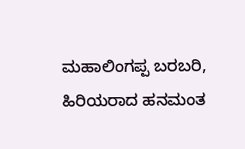ಮಹಾಲಿಂಗಪ್ಪ ಬರಬರಿ, ಹಿರಿಯರಾದ ಹನಮಂತ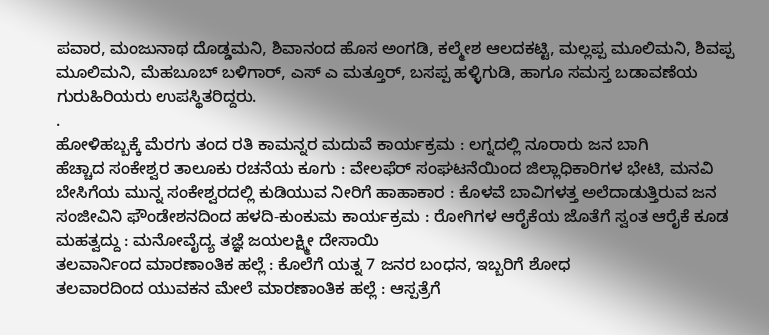ಪವಾರ, ಮಂಜುನಾಥ ದೊಡ್ಡಮನಿ, ಶಿವಾನಂದ ಹೊಸ ಅಂಗಡಿ, ಕಲ್ಮೇಶ ಆಲದಕಟ್ಟಿ, ಮಲ್ಲಪ್ಪ ಮೂಲಿಮನಿ, ಶಿವಪ್ಪ ಮೂಲಿಮನಿ, ಮೆಹಬೂಬ್ ಬಳಿಗಾರ್, ಎಸ್ ಎ ಮತ್ತೂರ್, ಬಸಪ್ಪ ಹಳ್ಳಿಗುಡಿ, ಹಾಗೂ ಸಮಸ್ತ ಬಡಾವಣೆಯ ಗುರುಹಿರಿಯರು ಉಪಸ್ಥಿತರಿದ್ದರು.
.
ಹೋಳಿಹಬ್ಬಕ್ಕೆ ಮೆರಗು ತಂದ ರತಿ ಕಾಮನ್ನರ ಮದುವೆ ಕಾರ್ಯಕ್ರಮ : ಲಗ್ನದಲ್ಲಿ ನೂರಾರು ಜನ ಬಾಗಿ
ಹೆಚ್ಚಾದ ಸಂಕೇಶ್ವರ ತಾಲೂಕು ರಚನೆಯ ಕೂಗು : ವೇಲಫೆರ್ ಸಂಘಟನೆಯಿಂದ ಜಿಲ್ಲಾಧಿಕಾರಿಗಳ ಭೇಟಿ, ಮನವಿ
ಬೇಸಿಗೆಯ ಮುನ್ನ ಸಂಕೇಶ್ವರದಲ್ಲಿ ಕುಡಿಯುವ ನೀರಿಗೆ ಹಾಹಾಕಾರ : ಕೊಳವೆ ಬಾವಿಗಳತ್ತ ಅಲೆದಾಡುತ್ತಿರುವ ಜನ
ಸಂಜೀವಿನಿ ಫೌಂಡೇಶನದಿಂದ ಹಳದಿ-ಕುಂಕುಮ ಕಾರ್ಯಕ್ರಮ : ರೋಗಿಗಳ ಆರೈಕೆಯ ಜೊತೆಗೆ ಸ್ವಂತ ಆರೈಕೆ ಕೂಡ ಮಹತ್ವದ್ದು : ಮನೋವೈದ್ಯ ತಜ್ಞೆ ಜಯಲಕ್ಷ್ಮೀ ದೇಸಾಯಿ
ತಲವಾರ್ನಿಂದ ಮಾರಣಾಂತಿಕ ಹಲ್ಲೆ : ಕೊಲೆಗೆ ಯತ್ನ 7 ಜನರ ಬಂಧನ, ಇಬ್ಬರಿಗೆ ಶೋಧ
ತಲವಾರದಿಂದ ಯುವಕನ ಮೇಲೆ ಮಾರಣಾಂತಿಕ ಹಲ್ಲೆ : ಆಸ್ಪತ್ರೆಗೆ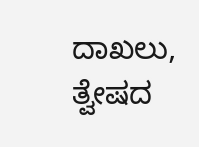ದಾಖಲು, ತ್ವೇಷದ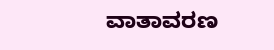ವಾತಾವರಣ